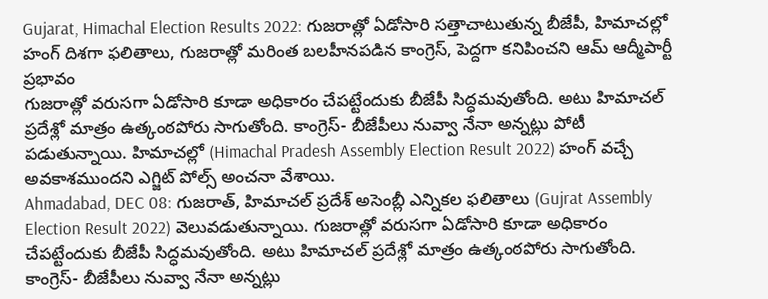Gujarat, Himachal Election Results 2022: గుజరాత్లో ఏడోసారి సత్తాచాటుతున్న బీజేపీ, హిమాచల్లో హంగ్ దిశగా ఫలితాలు, గుజరాత్లో మరింత బలహీనపడిన కాంగ్రెస్, పెద్దగా కనిపించని ఆమ్ ఆద్మీపార్టీ ప్రభావం
గుజరాత్లో వరుసగా ఏడోసారి కూడా అధికారం చేపట్టేందుకు బీజేపీ సిద్ధమవుతోంది. అటు హిమాచల్ ప్రదేశ్లో మాత్రం ఉత్కంఠపోరు సాగుతోంది. కాంగ్రెస్- బీజేపీలు నువ్వా నేనా అన్నట్లు పోటీ పడుతున్నాయి. హిమాచల్లో (Himachal Pradesh Assembly Election Result 2022) హంగ్ వచ్చే అవకాశముందని ఎగ్జిట్ పోల్స్ అంచనా వేశాయి.
Ahmadabad, DEC 08: గుజరాత్, హిమాచల్ ప్రదేశ్ అసెంబ్లీ ఎన్నికల ఫలితాలు (Gujrat Assembly Election Result 2022) వెలువడుతున్నాయి. గుజరాత్లో వరుసగా ఏడోసారి కూడా అధికారం చేపట్టేందుకు బీజేపీ సిద్ధమవుతోంది. అటు హిమాచల్ ప్రదేశ్లో మాత్రం ఉత్కంఠపోరు సాగుతోంది. కాంగ్రెస్- బీజేపీలు నువ్వా నేనా అన్నట్లు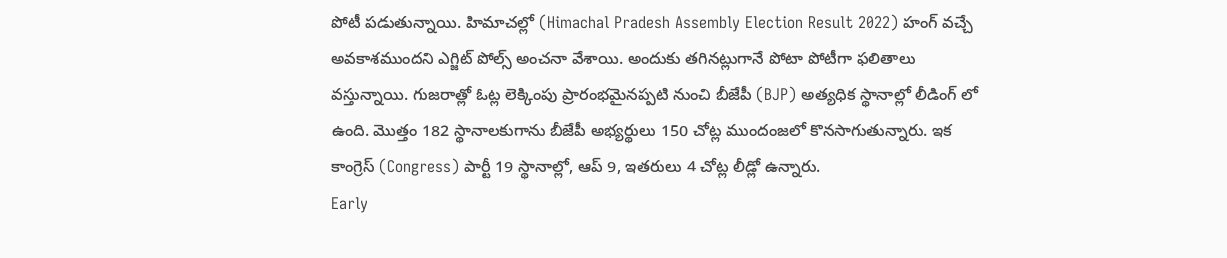పోటీ పడుతున్నాయి. హిమాచల్లో (Himachal Pradesh Assembly Election Result 2022) హంగ్ వచ్చే అవకాశముందని ఎగ్జిట్ పోల్స్ అంచనా వేశాయి. అందుకు తగినట్లుగానే పోటా పోటీగా ఫలితాలు వస్తున్నాయి. గుజరాత్లో ఓట్ల లెక్కింపు ప్రారంభమైనప్పటి నుంచి బీజేపీ (BJP) అత్యధిక స్థానాల్లో లీడింగ్ లో ఉంది. మొత్తం 182 స్థానాలకుగాను బీజేపీ అభ్యర్థులు 150 చోట్ల ముందంజలో కొనసాగుతున్నారు. ఇక కాంగ్రెస్ (Congress) పార్టీ 19 స్థానాల్లో, ఆప్ 9, ఇతరులు 4 చోట్ల లీడ్లో ఉన్నారు.
Early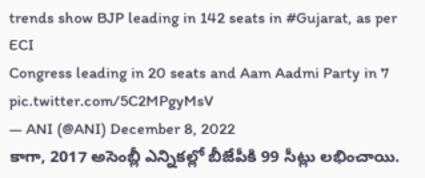trends show BJP leading in 142 seats in #Gujarat, as per ECI
Congress leading in 20 seats and Aam Aadmi Party in 7 pic.twitter.com/5C2MPgyMsV
— ANI (@ANI) December 8, 2022
కాగా, 2017 అసెంబ్లీ ఎన్నికల్లో బీజేపీకి 99 సీట్లు లభించాయి.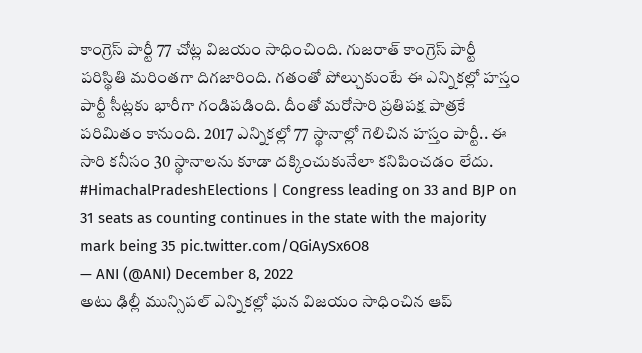కాంగ్రెస్ పార్టీ 77 చోట్ల విజయం సాధించింది. గుజరాత్ కాంగ్రెస్ పార్టీ పరిస్థితి మరింతగా దిగజారింది. గతంతో పోల్చుకుంటే ఈ ఎన్నికల్లో హస్తం పార్టీ సీట్లకు భారీగా గండిపడింది. దీంతో మరోసారి ప్రతిపక్ష పాత్రకే పరిమితం కానుంది. 2017 ఎన్నికల్లో 77 స్థానాల్లో గెలిచిన హస్తం పార్టీ.. ఈ సారి కనీసం 30 స్థానాలను కూడా దక్కించుకునేలా కనిపించడం లేదు.
#HimachalPradeshElections | Congress leading on 33 and BJP on 31 seats as counting continues in the state with the majority mark being 35 pic.twitter.com/QGiAySx6O8
— ANI (@ANI) December 8, 2022
అటు ఢిల్లీ మున్సిపల్ ఎన్నికల్లో ఘన విజయం సాధించిన ఆప్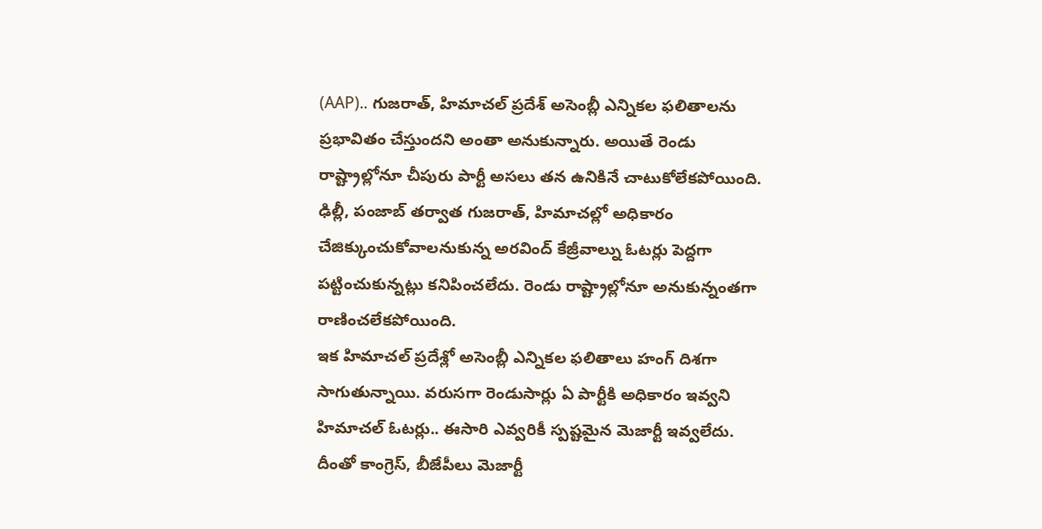(AAP).. గుజరాత్, హిమాచల్ ప్రదేశ్ అసెంబ్లీ ఎన్నికల ఫలితాలను ప్రభావితం చేస్తుందని అంతా అనుకున్నారు. అయితే రెండు రాష్ట్రాల్లోనూ చీపురు పార్టీ అసలు తన ఉనికినే చాటుకోలేకపోయింది. ఢిల్లీ, పంజాబ్ తర్వాత గుజరాత్, హిమాచల్లో అధికారం చేజిక్కుంచుకోవాలనుకున్న అరవింద్ కేజ్రీవాల్ను ఓటర్లు పెద్దగా పట్టించుకున్నట్లు కనిపించలేదు. రెండు రాష్ట్రాల్లోనూ అనుకున్నంతగా రాణించలేకపోయింది.
ఇక హిమాచల్ ప్రదేశ్లో అసెంబ్లీ ఎన్నికల ఫలితాలు హంగ్ దిశగా సాగుతున్నాయి. వరుసగా రెండుసార్లు ఏ పార్టీకి అధికారం ఇవ్వని హిమాచల్ ఓటర్లు.. ఈసారి ఎవ్వరికీ స్పష్టమైన మెజార్టీ ఇవ్వలేదు. దీంతో కాంగ్రెస్, బీజేపీలు మెజార్టీ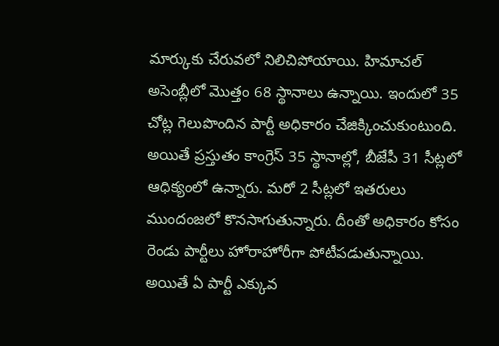మార్కుకు చేరువలో నిలిచిపోయాయి. హిమాచల్ అసెంబ్లీలో మొత్తం 68 స్థానాలు ఉన్నాయి. ఇందులో 35 చోట్ల గెలుపొందిన పార్టీ అధికారం చేజిక్కించుకుంటుంది. అయితే ప్రస్తుతం కాంగ్రెస్ 35 స్థానాల్లో, బీజేపీ 31 సీట్లలో ఆధిక్యంలో ఉన్నారు. మరో 2 సీట్లలో ఇతరులు ముందంజలో కొనసాగుతున్నారు. దీంతో అధికారం కోసం రెండు పార్టీలు హోరాహోరీగా పోటీపడుతున్నాయి. అయితే ఏ పార్టీ ఎక్కువ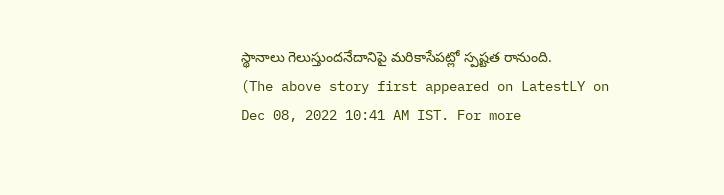స్థానాలు గెలుస్తుందనేదానిపై మరికాసేపట్లో స్పష్టత రానుంది.
(The above story first appeared on LatestLY on Dec 08, 2022 10:41 AM IST. For more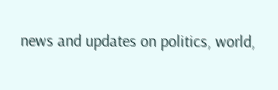news and updates on politics, world,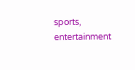sports, entertainment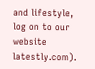and lifestyle, log on to our website latestly.com).